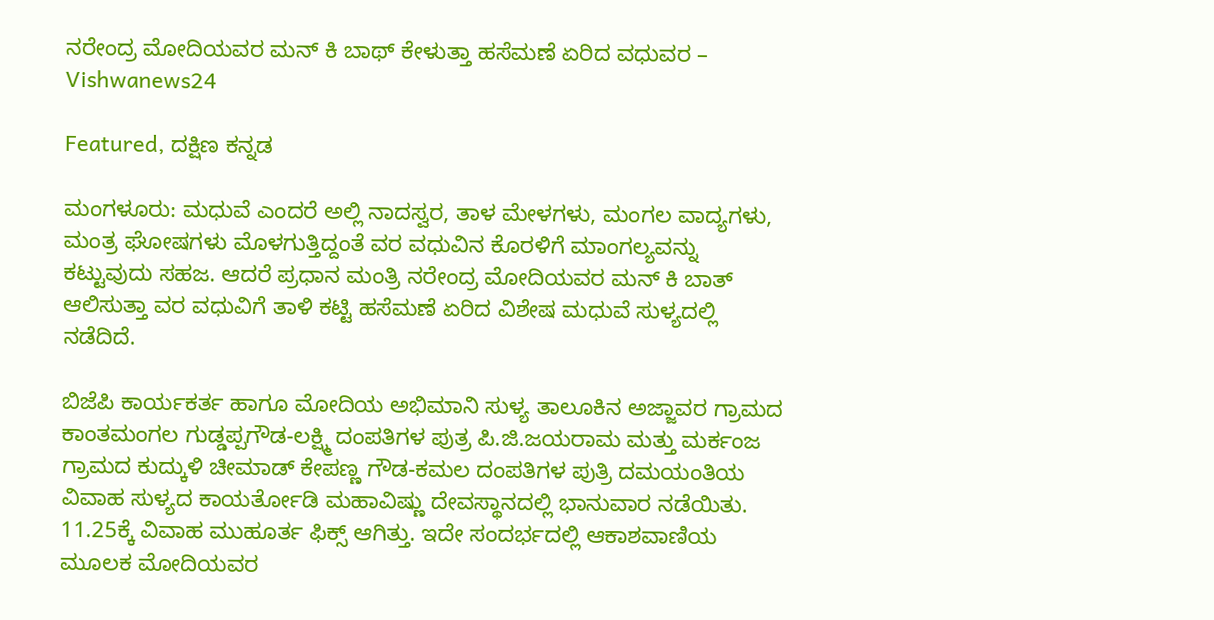ನರೇಂದ್ರ ಮೋದಿಯವರ ಮನ್ ಕಿ ಬಾಥ್ ಕೇಳುತ್ತಾ ಹಸೆಮಣೆ ಏರಿದ ವಧುವರ – Vishwanews24

Featured, ದಕ್ಷಿಣ ಕನ್ನಡ

ಮಂಗಳೂರು: ಮಧುವೆ ಎಂದರೆ ಅಲ್ಲಿ ನಾದಸ್ವರ, ತಾಳ ಮೇಳಗಳು, ಮಂಗಲ ವಾದ್ಯಗಳು, ಮಂತ್ರ ಘೋಷಗಳು ಮೊಳಗುತ್ತಿದ್ದಂತೆ ವರ ವಧುವಿನ ಕೊರಳಿಗೆ ಮಾಂಗಲ್ಯವನ್ನು ಕಟ್ಟುವುದು ಸಹಜ. ಆದರೆ ಪ್ರಧಾನ ಮಂತ್ರಿ ನರೇಂದ್ರ ಮೋದಿಯವರ ಮನ್ ಕಿ ಬಾತ್ ಆಲಿಸುತ್ತಾ ವರ ವಧುವಿಗೆ ತಾಳಿ ಕಟ್ಟಿ ಹಸೆಮಣೆ ಏರಿದ ವಿಶೇಷ ಮಧುವೆ ಸುಳ್ಯದಲ್ಲಿ ನಡೆದಿದೆ.

ಬಿಜೆಪಿ ಕಾರ್ಯಕರ್ತ ಹಾಗೂ ಮೋದಿಯ ಅಭಿಮಾನಿ ಸುಳ್ಯ ತಾಲೂಕಿನ ಅಜ್ಜಾವರ ಗ್ರಾಮದ ಕಾಂತಮಂಗಲ ಗುಡ್ಡಪ್ಪಗೌಡ-ಲಕ್ಷ್ಮಿ ದಂಪತಿಗಳ ಪುತ್ರ ಪಿ.ಜಿ.ಜಯರಾಮ ಮತ್ತು ಮರ್ಕಂಜ ಗ್ರಾಮದ ಕುದ್ಕುಳಿ ಚೀಮಾಡ್ ಕೇಪಣ್ಣ ಗೌಡ-ಕಮಲ ದಂಪತಿಗಳ ಪುತ್ರಿ ದಮಯಂತಿಯ ವಿವಾಹ ಸುಳ್ಯದ ಕಾಯರ್ತೋಡಿ ಮಹಾವಿಷ್ಣು ದೇವಸ್ಥಾನದಲ್ಲಿ ಭಾನುವಾರ ನಡೆಯಿತು. 11.25ಕ್ಕೆ ವಿವಾಹ ಮುಹೂರ್ತ ಫಿಕ್ಸ್ ಆಗಿತ್ತು. ಇದೇ ಸಂದರ್ಭದಲ್ಲಿ ಆಕಾಶವಾಣಿಯ ಮೂಲಕ ಮೋದಿಯವರ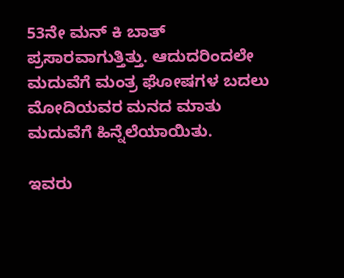53ನೇ ಮನ್ ಕಿ ಬಾತ್ ಪ್ರಸಾರವಾಗುತ್ತಿತ್ತು. ಆದುದರಿಂದಲೇ ಮದುವೆಗೆ ಮಂತ್ರ ಘೋಷಗಳ ಬದಲು ಮೋದಿಯವರ ಮನದ ಮಾತು ಮದುವೆಗೆ ಹಿನ್ನೆಲೆಯಾಯಿತು.

ಇವರು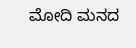ಮೋದಿ ಮನದ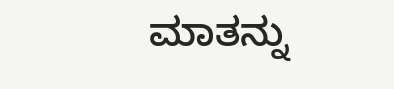ಮಾತನ್ನು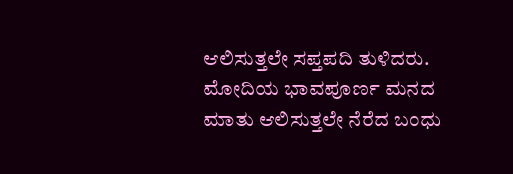ಆಲಿಸುತ್ತಲೇ ಸಪ್ತಪದಿ ತುಳಿದರು. ಮೋದಿಯ ಭಾವಪೂರ್ಣ ಮನದ ಮಾತು ಆಲಿಸುತ್ತಲೇ ನೆರೆದ ಬಂಧು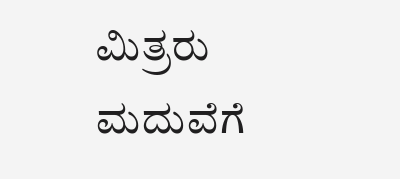ಮಿತ್ರರು ಮದುವೆಗೆ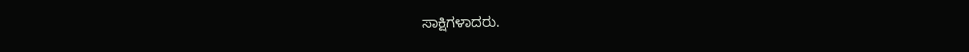ಸಾಕ್ಷಿಗಳಾದರು.